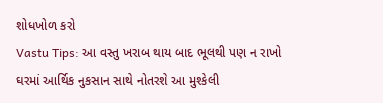શોધખોળ કરો
Vastu Tips: આ વસ્તુ ખરાબ થાય બાદ ભૂલથી પણ ન રાખો ઘરમાં આર્થિક નુકસાન સાથે નોતરશે આ મુશ્કેલી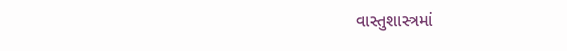વાસ્તુશાસ્ત્રમાં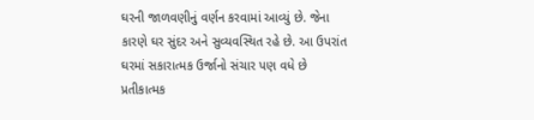ઘરની જાળવણીનું વર્ણન કરવામાં આવ્યું છે. જેના કારણે ઘર સુંદર અને સુવ્યવસ્થિત રહે છે. આ ઉપરાંત ઘરમાં સકારાત્મક ઉર્જાનો સંચાર પણ વધે છે
પ્રતીકાત્મક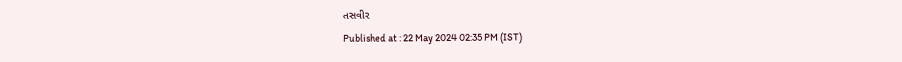તસવીર
Published at : 22 May 2024 02:35 PM (IST)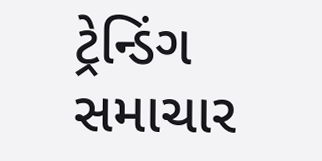ટ્રેન્ડિંગ સમાચાર